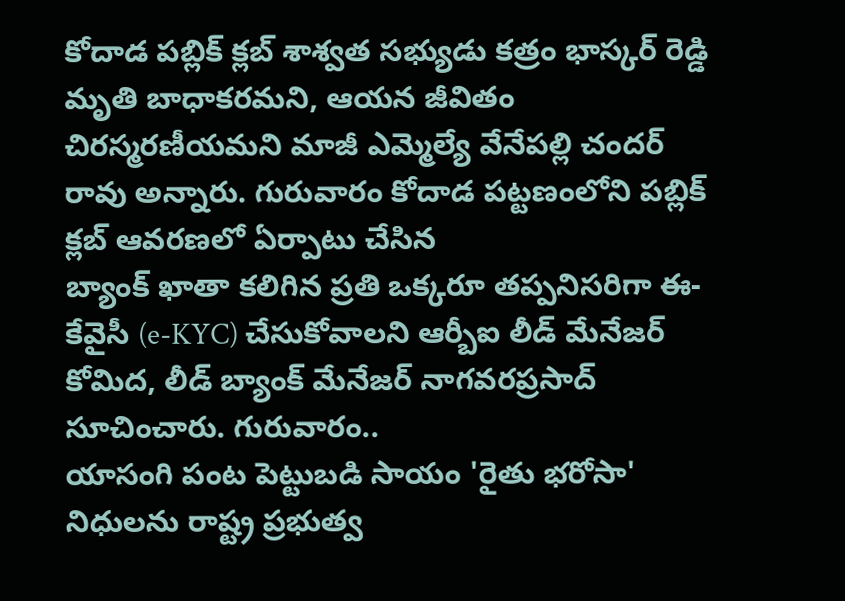కోదాడ పబ్లిక్ క్లబ్ శాశ్వత సభ్యుడు కత్రం భాస్కర్ రెడ్డి మృతి బాధాకరమని, ఆయన జీవితం చిరస్మరణీయమని మాజీ ఎమ్మెల్యే వేనేపల్లి చందర్ రావు అన్నారు. గురువారం కోదాడ పట్టణంలోని పబ్లిక్ క్లబ్ ఆవరణలో ఏర్పాటు చేసిన
బ్యాంక్ ఖాతా కలిగిన ప్రతి ఒక్కరూ తప్పనిసరిగా ఈ-కేవైసీ (e-KYC) చేసుకోవాలని ఆర్బీఐ లీడ్ మేనేజర్ కోమిద, లీడ్ బ్యాంక్ మేనేజర్ నాగవరప్రసాద్ సూచించారు. గురువారం..
యాసంగి పంట పెట్టుబడి సాయం 'రైతు భరోసా' నిధులను రాష్ట్ర ప్రభుత్వ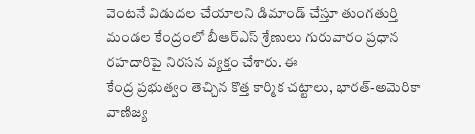వెంటనే విడుదల చేయాలని డిమాండ్ చేస్తూ తుంగతుర్తి మండల కేంద్రంలో బీఆర్ఎస్ శ్రేణులు గురువారం ప్రధాన రహదారిపై నిరసన వ్యక్తం చేశారు. ఈ
కేంద్ర ప్రభుత్వం తెచ్చిన కొత్త కార్మిక చట్టాలు, భారత్-అమెరికా వాణిజ్య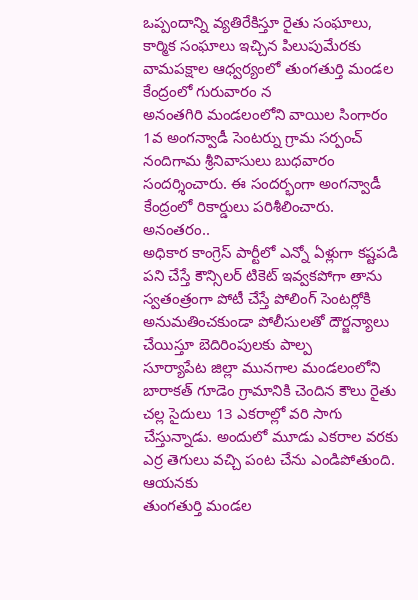ఒప్పందాన్ని వ్యతిరేకిస్తూ రైతు సంఘాలు, కార్మిక సంఘాలు ఇచ్చిన పిలుపుమేరకు వామపక్షాల ఆధ్వర్యంలో తుంగతుర్తి మండల కేంద్రంలో గురువారం న
అనంతగిరి మండలంలోని వాయిల సింగారం 1వ అంగన్వాడీ సెంటర్ను గ్రామ సర్పంచ్ నందిగామ శ్రీనివాసులు బుధవారం సందర్శించారు. ఈ సందర్భంగా అంగన్వాడీ కేంద్రంలో రికార్డులు పరిశీలించారు. అనంతరం..
అధికార కాంగ్రెస్ పార్టీలో ఎన్నో ఏళ్లుగా కష్టపడి పని చేస్తే కౌన్సిలర్ టికెట్ ఇవ్వకపోగా తాను స్వతంత్రంగా పోటీ చేస్తే పోలింగ్ సెంటర్లోకి అనుమతించకుండా పోలీసులతో దౌర్జన్యాలు చేయిస్తూ బెదిరింపులకు పాల్ప
సూర్యాపేట జిల్లా మునగాల మండలంలోని బారాకత్ గూడెం గ్రామానికి చెందిన కౌలు రైతు చల్ల సైదులు 13 ఎకరాల్లో వరి సాగు చేస్తున్నాడు. అందులో మూడు ఎకరాల వరకు ఎర్ర తెగులు వచ్చి పంట చేను ఎండిపోతుంది. ఆయనకు
తుంగతుర్తి మండల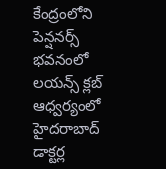కేంద్రంలోని పెన్షనర్స్ భవనంలో లయన్స్ క్లబ్ ఆధ్వర్యంలో హైదరాబాద్ డాక్టర్ల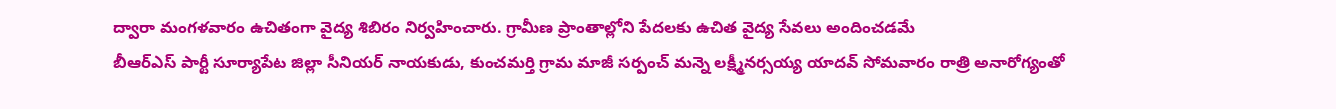ద్వారా మంగళవారం ఉచితంగా వైద్య శిబిరం నిర్వహించారు. గ్రామీణ ప్రాంతాల్లోని పేదలకు ఉచిత వైద్య సేవలు అందించడమే
బీఆర్ఎస్ పార్టీ సూర్యాపేట జిల్లా సీనియర్ నాయకుడు, కుంచమర్తి గ్రామ మాజీ సర్పంచ్ మన్నె లక్ష్మీనర్సయ్య యాదవ్ సోమవారం రాత్రి అనారోగ్యంతో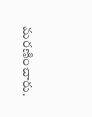మరణించారు.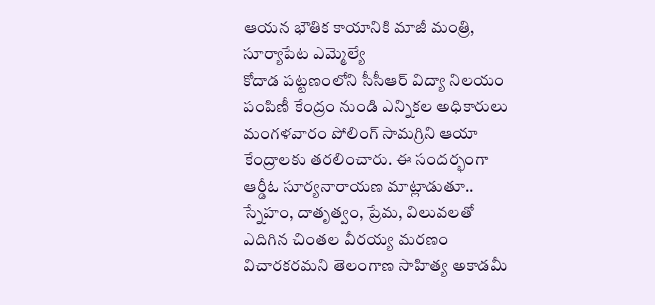ఆయన భౌతిక కాయానికి మాజీ మంత్రి, సూర్యాపేట ఎమ్మెల్యే
కోదాడ పట్టణంలోని సీసీఆర్ విద్యా నిలయం పంపిణీ కేంద్రం నుండి ఎన్నికల అధికారులు మంగళవారం పోలింగ్ సామగ్రిని ఆయా కేంద్రాలకు తరలించారు. ఈ సందర్భంగా ఆర్డీఓ సూర్యనారాయణ మాట్లాడుతూ..
స్నేహం, దాతృత్వం, ప్రేమ, విలువలతో ఎదిగిన చింతల వీరయ్య మరణం విచారకరమని తెలంగాణ సాహిత్య అకాడమీ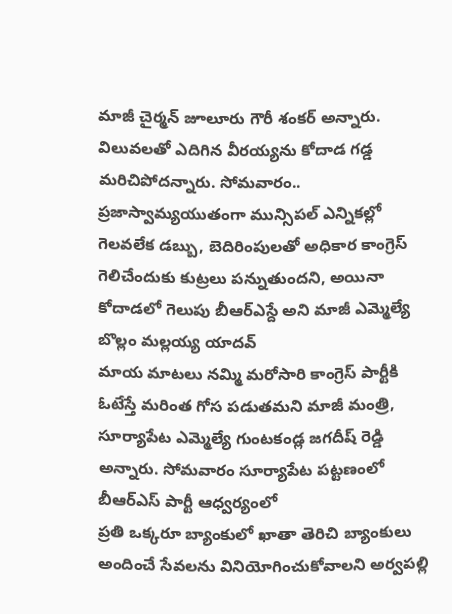మాజీ చైర్మన్ జూలూరు గౌరీ శంకర్ అన్నారు. విలువలతో ఎదిగిన వీరయ్యను కోదాడ గడ్డ మరిచిపోదన్నారు. సోమవారం..
ప్రజాస్వామ్యయుతంగా మున్సిపల్ ఎన్నికల్లో గెలవలేక డబ్బు, బెదిరింపులతో అధికార కాంగ్రెస్ గెలిచేందుకు కుట్రలు పన్నుతుందని, అయినా కోదాడలో గెలుపు బీఆర్ఎస్దే అని మాజీ ఎమ్మెల్యే బొల్లం మల్లయ్య యాదవ్
మాయ మాటలు నమ్మి మరోసారి కాంగ్రెస్ పార్టీకి ఓటేస్తే మరింత గోస పడుతమని మాజీ మంత్రి, సూర్యాపేట ఎమ్మెల్యే గుంటకండ్ల జగదీష్ రెడ్డి అన్నారు. సోమవారం సూర్యాపేట పట్టణంలో బీఆర్ఎస్ పార్టీ ఆధ్వర్యంలో
ప్రతి ఒక్కరూ బ్యాంకులో ఖాతా తెరిచి బ్యాంకులు అందించే సేవలను వినియోగించుకోవాలని అర్వపల్లి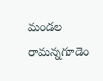మండల రామన్నగూడెం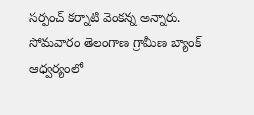సర్పంచ్ కర్నాటి వెంకన్న అన్నారు. సోమవారం తెలంగాణ గ్రామీణ బ్యాంక్ ఆధ్వర్యంలో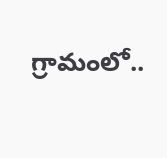గ్రామంలో..